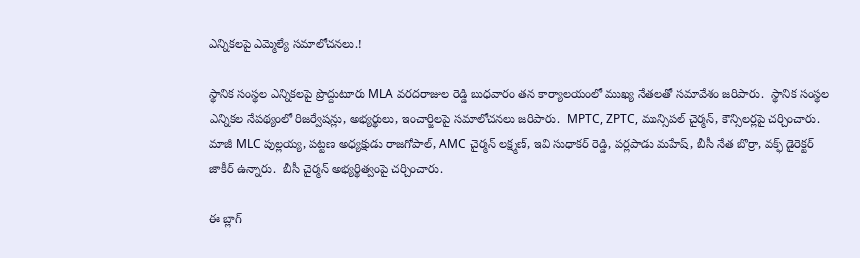ఎన్నికలపై ఎమ్మెల్యే సమాలోచనలు.!

స్థానిక సంస్థల ఎన్నికలపై ప్రొద్దుటూరు MLA వరదరాజుల రెడ్డి బుధవారం తన కార్యాలయంలో ముఖ్య నేతలతో సమావేశం జరిపారు.  స్థానిక సంస్థల ఎన్నికల నేపథ్యంలో రిజర్వేషన్లు, అభ్యర్థులు, ఇంచార్జిలపై సమాలోచనలు జరిపారు.  MPTC, ZPTC, మున్సిపల్ చైర్మన్, కౌన్సిలర్లపై చర్చించారు.  మాజీ MLC పుల్లయ్య, పట్టణ అధ్యక్షుడు రాజగోపాల్, AMC చైర్మన్ లక్ష్మణ్, ఇవి సుధాకర్ రెడ్డి, పర్లపాడు మహేష్, బీసీ నేత బొర్రా, వక్ఫ్ డైరెక్టర్ జాకీర్ ఉన్నారు.  బీసీ చైర్మన్ అభ్యర్థిత్వంపై చర్చించారు.

ఈ బ్లాగ్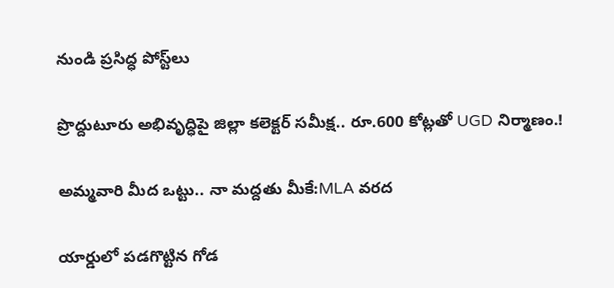నుండి ప్రసిద్ధ పోస్ట్‌లు

ప్రొద్దుటూరు అభివృద్ధిపై జిల్లా కలెక్టర్ సమీక్ష.. రూ.600 కోట్లతో UGD నిర్మాణం.!

అమ్మవారి మీద ఒట్టు.. నా మద్దతు మీకే:MLA వరద

యార్డులో పడగొట్టిన గోడ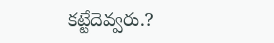కట్టేదెవ్వరు.?